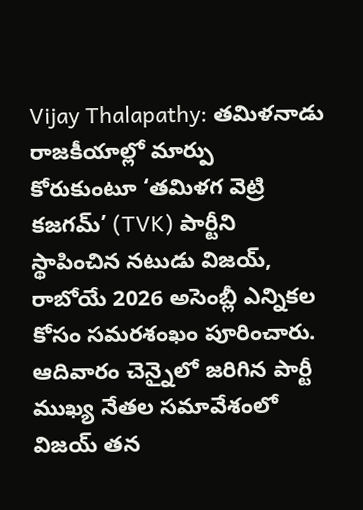Vijay Thalapathy: తమిళనాడు రాజకీయాల్లో మార్పు కోరుకుంటూ ‘తమిళగ వెట్రి కజగమ్’ (TVK) పార్టీని స్థాపించిన నటుడు విజయ్, రాబోయే 2026 అసెంబ్లీ ఎన్నికల కోసం సమరశంఖం పూరించారు. ఆదివారం చెన్నైలో జరిగిన పార్టీ ముఖ్య నేతల సమావేశంలో విజయ్ తన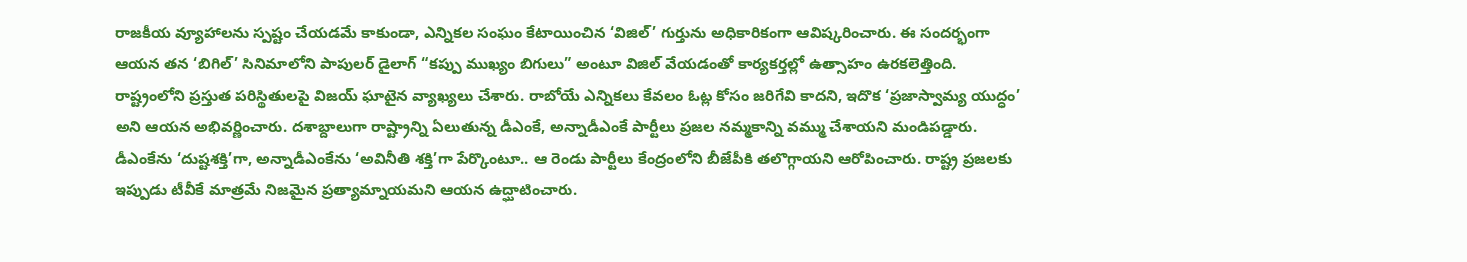రాజకీయ వ్యూహాలను స్పష్టం చేయడమే కాకుండా, ఎన్నికల సంఘం కేటాయించిన ‘విజిల్’ గుర్తును అధికారికంగా ఆవిష్కరించారు. ఈ సందర్భంగా ఆయన తన ‘బిగిల్’ సినిమాలోని పాపులర్ డైలాగ్ “కప్పు ముఖ్యం బిగులు” అంటూ విజిల్ వేయడంతో కార్యకర్తల్లో ఉత్సాహం ఉరకలెత్తింది.
రాష్ట్రంలోని ప్రస్తుత పరిస్థితులపై విజయ్ ఘాటైన వ్యాఖ్యలు చేశారు. రాబోయే ఎన్నికలు కేవలం ఓట్ల కోసం జరిగేవి కాదని, ఇదొక ‘ప్రజాస్వామ్య యుద్ధం’ అని ఆయన అభివర్ణించారు. దశాబ్దాలుగా రాష్ట్రాన్ని ఏలుతున్న డీఎంకే, అన్నాడీఎంకే పార్టీలు ప్రజల నమ్మకాన్ని వమ్ము చేశాయని మండిపడ్డారు. డీఎంకేను ‘దుష్టశక్తి’గా, అన్నాడీఎంకేను ‘అవినీతి శక్తి’గా పేర్కొంటూ.. ఆ రెండు పార్టీలు కేంద్రంలోని బీజేపీకి తలొగ్గాయని ఆరోపించారు. రాష్ట్ర ప్రజలకు ఇప్పుడు టీవీకే మాత్రమే నిజమైన ప్రత్యామ్నాయమని ఆయన ఉద్ఘాటించారు.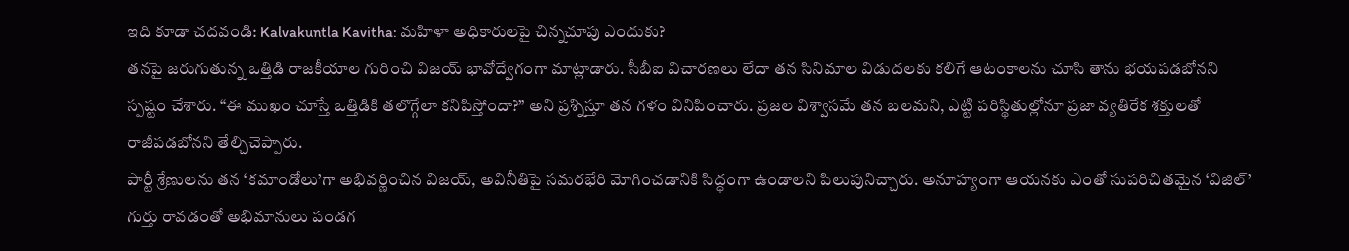ఇది కూడా చదవండి: Kalvakuntla Kavitha: మహిళా అధికారులపై చిన్నచూపు ఎందుకు?
తనపై జరుగుతున్న ఒత్తిడి రాజకీయాల గురించి విజయ్ భావోద్వేగంగా మాట్లాడారు. సీబీఐ విచారణలు లేదా తన సినిమాల విడుదలకు కలిగే ఆటంకాలను చూసి తాను భయపడబోనని స్పష్టం చేశారు. “ఈ ముఖం చూస్తే ఒత్తిడికి తలొగ్గేలా కనిపిస్తోందా?” అని ప్రశ్నిస్తూ తన గళం వినిపించారు. ప్రజల విశ్వాసమే తన బలమని, ఎట్టి పరిస్థితుల్లోనూ ప్రజా వ్యతిరేక శక్తులతో రాజీపడబోనని తేల్చిచెప్పారు.
పార్టీ శ్రేణులను తన ‘కమాండోలు’గా అభివర్ణించిన విజయ్, అవినీతిపై సమరభేరి మోగించడానికి సిద్ధంగా ఉండాలని పిలుపునిచ్చారు. అనూహ్యంగా ఆయనకు ఎంతో సుపరిచితమైన ‘విజిల్’ గుర్తు రావడంతో అభిమానులు పండగ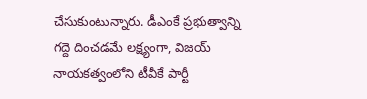చేసుకుంటున్నారు. డీఎంకే ప్రభుత్వాన్ని గద్దె దించడమే లక్ష్యంగా, విజయ్ నాయకత్వంలోని టీవీకే పార్టీ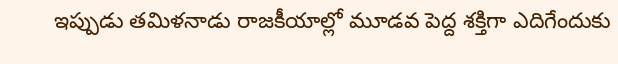ఇప్పుడు తమిళనాడు రాజకీయాల్లో మూడవ పెద్ద శక్తిగా ఎదిగేందుకు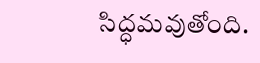సిద్ధమవుతోంది.